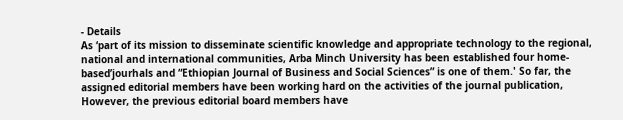- Details
As ‘part of its mission to disseminate scientific knowledge and appropriate technology to the regional, national and international communities, Arba Minch University has been established four home-based’jourhals and “Ethiopian Journal of Business and Social Sciences” is one of them.' So far, the assigned editorial members have been working hard on the activities of the journal publication, However, the previous editorial board members have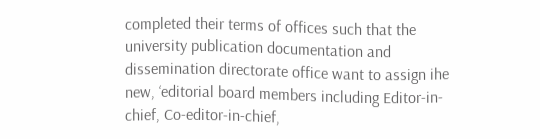completed their terms of offices such that the university publication documentation and dissemination directorate office want to assign ihe new, ‘editorial board members including Editor-in-chief, Co-editor-in-chief,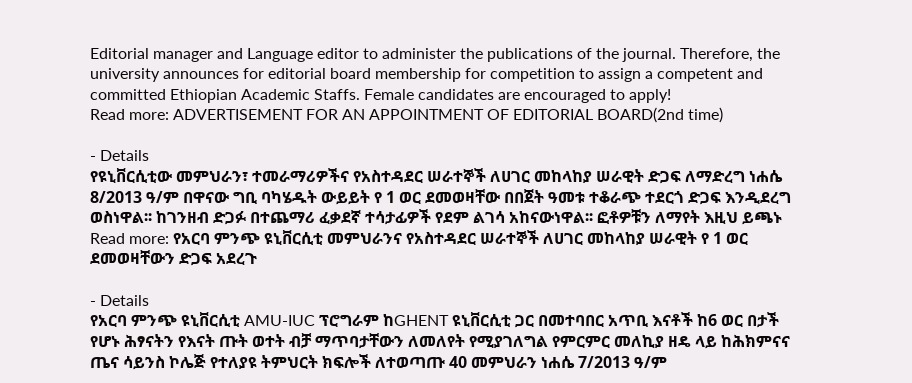Editorial manager and Language editor to administer the publications of the journal. Therefore, the university announces for editorial board membership for competition to assign a competent and committed Ethiopian Academic Staffs. Female candidates are encouraged to apply!
Read more: ADVERTISEMENT FOR AN APPOINTMENT OF EDITORIAL BOARD(2nd time)

- Details
የዩኒቨርሲቲው መምህራን፣ ተመራማሪዎችና የአስተዳደር ሠራተኞች ለሀገር መከላከያ ሠራዊት ድጋፍ ለማድረግ ነሐሴ 8/2013 ዓ/ም በዋናው ግቢ ባካሄዱት ውይይት የ 1 ወር ደመወዛቸው በበጀት ዓመቱ ተቆራጭ ተደርጎ ድጋፍ እንዲደረግ ወስነዋል፡፡ ከገንዘብ ድጋፉ በተጨማሪ ፈቃደኛ ተሳታፊዎች የደም ልገሳ አከናውነዋል፡፡ ፎቶዎቹን ለማየት እዚህ ይጫኑ
Read more: የአርባ ምንጭ ዩኒቨርሲቲ መምህራንና የአስተዳደር ሠራተኞች ለሀገር መከላከያ ሠራዊት የ 1 ወር ደመወዛቸውን ድጋፍ አደረጉ

- Details
የአርባ ምንጭ ዩኒቨርሲቲ AMU-IUC ፕሮግራም ከGHENT ዩኒቨርሲቲ ጋር በመተባበር አጥቢ እናቶች ከ6 ወር በታች የሆኑ ሕፃናትን የእናት ጡት ወተት ብቻ ማጥባታቸውን ለመለየት የሚያገለግል የምርምር መለኪያ ዘዴ ላይ ከሕክምናና ጤና ሳይንስ ኮሌጅ የተለያዩ ትምህርት ክፍሎች ለተወጣጡ 40 መምህራን ነሐሴ 7/2013 ዓ/ም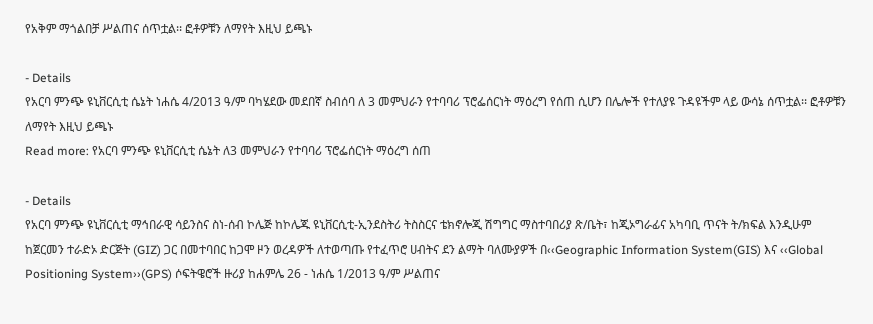የአቅም ማጎልበቻ ሥልጠና ሰጥቷል፡፡ ፎቶዎቹን ለማየት እዚህ ይጫኑ

- Details
የአርባ ምንጭ ዩኒቨርሲቲ ሴኔት ነሐሴ 4/2013 ዓ/ም ባካሄደው መደበኛ ስብሰባ ለ 3 መምህራን የተባባሪ ፕሮፌሰርነት ማዕረግ የሰጠ ሲሆን በሌሎች የተለያዩ ጉዳዩችም ላይ ውሳኔ ሰጥቷል፡፡ ፎቶዎቹን ለማየት እዚህ ይጫኑ
Read more: የአርባ ምንጭ ዩኒቨርሲቲ ሴኔት ለ3 መምህራን የተባባሪ ፕሮፌሰርነት ማዕረግ ሰጠ

- Details
የአርባ ምንጭ ዩኒቨርሲቲ ማኅበራዊ ሳይንስና ስነ-ሰብ ኮሌጅ ከኮሌጁ ዩኒቨርሲቲ-ኢንደስትሪ ትስስርና ቴክኖሎጂ ሽግግር ማስተባበሪያ ጽ/ቤት፣ ከጂኦግራፊና አካባቢ ጥናት ት/ክፍል እንዲሁም ከጀርመን ተራድኦ ድርጅት (GIZ) ጋር በመተባበር ከጋሞ ዞን ወረዳዎች ለተወጣጡ የተፈጥሮ ሀብትና ደን ልማት ባለሙያዎች በ‹‹Geographic Information System(GIS) እና ‹‹Global Positioning System››(GPS) ሶፍትዌሮች ዙሪያ ከሐምሌ 26 - ነሐሴ 1/2013 ዓ/ም ሥልጠና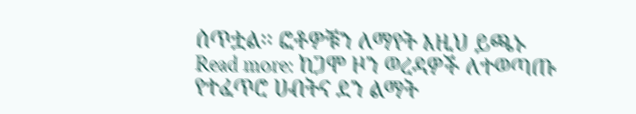ሰጥቷል፡፡ ፎቶዎቹን ለማየት እዚህ ይጫኑ
Read more: ከጋሞ ዞን ወረዳዎች ለተወጣጡ የተፈጥሮ ሀብትና ደን ልማት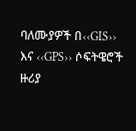ባለሙያዎች በ‹‹GIS›› እና ‹‹GPS›› ሶፍትዌሮች ዙሪያ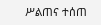ሥልጠና ተሰጠ